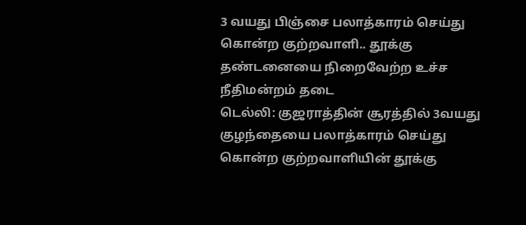3 வயது பிஞ்சை பலாத்காரம் செய்து கொன்ற குற்றவாளி.. தூக்கு தண்டனையை நிறைவேற்ற உச்ச நீதிமன்றம் தடை
டெல்லி: குஜராத்தின் சூரத்தில் 3வயது குழந்தையை பலாத்காரம் செய்து கொன்ற குற்றவாளியின் தூக்கு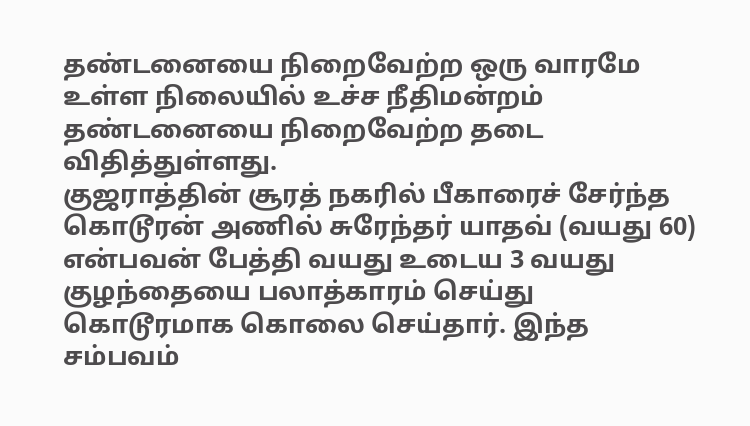தண்டனையை நிறைவேற்ற ஒரு வாரமே உள்ள நிலையில் உச்ச நீதிமன்றம் தண்டனையை நிறைவேற்ற தடை விதித்துள்ளது.
குஜராத்தின் சூரத் நகரில் பீகாரைச் சேர்ந்த கொடூரன் அணில் சுரேந்தர் யாதவ் (வயது 60) என்பவன் பேத்தி வயது உடைய 3 வயது குழந்தையை பலாத்காரம் செய்து கொடூரமாக கொலை செய்தார். இந்த சம்பவம்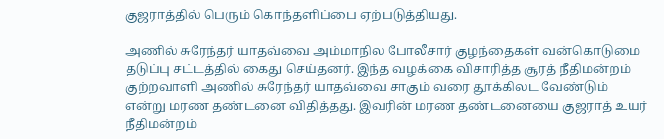குஜராத்தில் பெரும் கொந்தளிப்பை ஏற்படுத்தியது.

அணில் சுரேந்தர் யாதவ்வை அம்மாநில போலீசார் குழந்தைகள் வன்கொடுமை தடுப்பு சட்டத்தில் கைது செய்தனர். இந்த வழக்கை விசாரித்த சூரத் நீதிமன்றம் குற்றவாளி அணில் சுரேந்தர் யாதவ்வை சாகும் வரை தூக்கிலட வேண்டும் என்று மரண தண்டனை விதித்தது. இவரின் மரண தண்டனையை குஜராத் உயர் நீதிமன்றம்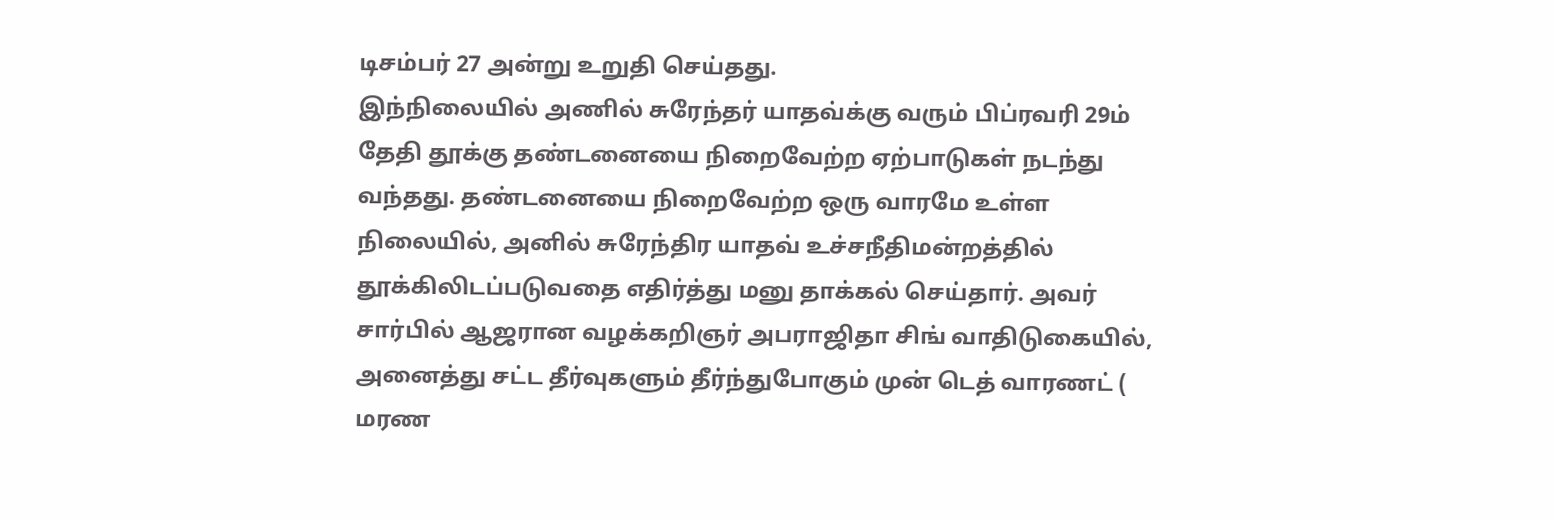டிசம்பர் 27 அன்று உறுதி செய்தது.
இந்நிலையில் அணில் சுரேந்தர் யாதவ்க்கு வரும் பிப்ரவரி 29ம் தேதி தூக்கு தண்டனையை நிறைவேற்ற ஏற்பாடுகள் நடந்து வந்தது. தண்டனையை நிறைவேற்ற ஒரு வாரமே உள்ள நிலையில், அனில் சுரேந்திர யாதவ் உச்சநீதிமன்றத்தில் தூக்கிலிடப்படுவதை எதிர்த்து மனு தாக்கல் செய்தார். அவர் சார்பில் ஆஜரான வழக்கறிஞர் அபராஜிதா சிங் வாதிடுகையில், அனைத்து சட்ட தீர்வுகளும் தீர்ந்துபோகும் முன் டெத் வாரணட் ( மரண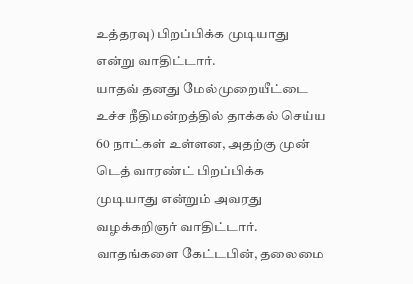உத்தரவு) பிறப்பிக்க முடியாது என்று வாதிட்டார்.
யாதவ் தனது மேல்முறையீட்டை உச்ச நீதிமன்றத்தில் தாக்கல் செய்ய 60 நாட்கள் உள்ளன, அதற்கு முன் டெத் வாரண்ட் பிறப்பிக்க முடியாது என்றும் அவரது வழக்கறிஞர் வாதிட்டார்.
வாதங்களை கேட்டபின், தலைமை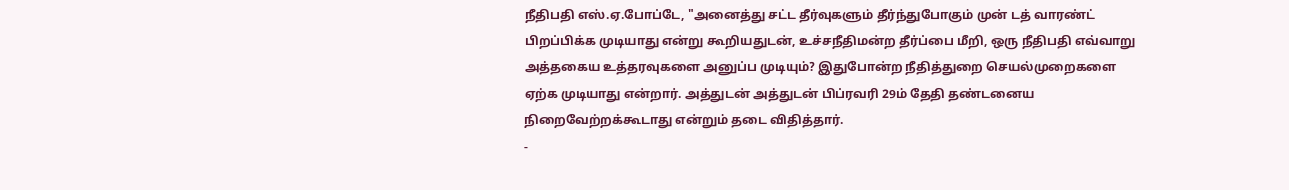நீதிபதி எஸ்.ஏ.போப்டே, "அனைத்து சட்ட தீர்வுகளும் தீர்ந்துபோகும் முன் டத் வாரண்ட் பிறப்பிக்க முடியாது என்று கூறியதுடன், உச்சநீதிமன்ற தீர்ப்பை மீறி, ஒரு நீதிபதி எவ்வாறு அத்தகைய உத்தரவுகளை அனுப்ப முடியும்? இதுபோன்ற நீதித்துறை செயல்முறைகளை ஏற்க முடியாது என்றார். அத்துடன் அத்துடன் பிப்ரவரி 29ம் தேதி தண்டனைய நிறைவேற்றக்கூடாது என்றும் தடை விதித்தார்.
-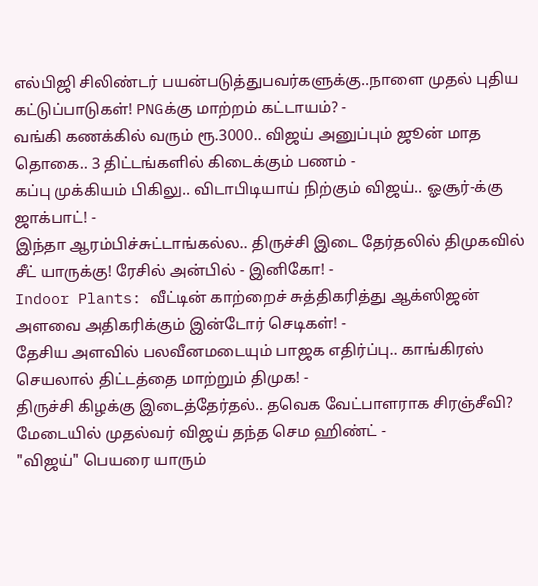எல்பிஜி சிலிண்டர் பயன்படுத்துபவர்களுக்கு..நாளை முதல் புதிய கட்டுப்பாடுகள்! PNGக்கு மாற்றம் கட்டாயம்? -
வங்கி கணக்கில் வரும் ரூ.3000.. விஜய் அனுப்பும் ஜூன் மாத தொகை.. 3 திட்டங்களில் கிடைக்கும் பணம் -
கப்பு முக்கியம் பிகிலு.. விடாபிடியாய் நிற்கும் விஜய்.. ஓசூர்-க்கு ஜாக்பாட்! -
இந்தா ஆரம்பிச்சுட்டாங்கல்ல.. திருச்சி இடை தேர்தலில் திமுகவில் சீட் யாருக்கு! ரேசில் அன்பில் - இனிகோ! -
Indoor Plants: வீட்டின் காற்றைச் சுத்திகரித்து ஆக்ஸிஜன் அளவை அதிகரிக்கும் இன்டோர் செடிகள்! -
தேசிய அளவில் பலவீனமடையும் பாஜக எதிர்ப்பு.. காங்கிரஸ் செயலால் திட்டத்தை மாற்றும் திமுக! -
திருச்சி கிழக்கு இடைத்தேர்தல்.. தவெக வேட்பாளராக சிரஞ்சீவி? மேடையில் முதல்வர் விஜய் தந்த செம ஹிண்ட் -
"விஜய்" பெயரை யாரும்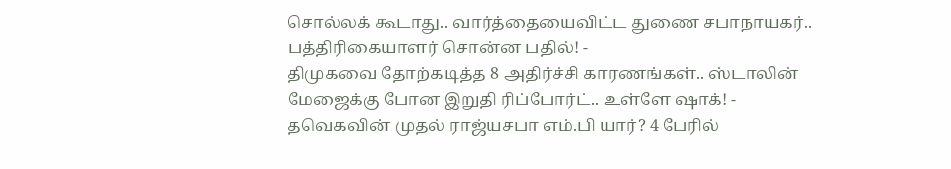சொல்லக் கூடாது.. வார்த்தையைவிட்ட துணை சபாநாயகர்.. பத்திரிகையாளர் சொன்ன பதில்! -
திமுகவை தோற்கடித்த 8 அதிர்ச்சி காரணங்கள்.. ஸ்டாலின் மேஜைக்கு போன இறுதி ரிப்போர்ட்.. உள்ளே ஷாக்! -
தவெகவின் முதல் ராஜ்யசபா எம்.பி யார்? 4 பேரில்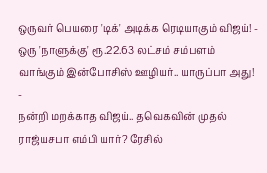ஒருவர் பெயரை 'டிக்' அடிக்க ரெடியாகும் விஜய்! -
ஒரு 'நாளுக்கு' ரூ.22.63 லட்சம் சம்பளம் வாங்கும் இன்போசிஸ் ஊழியர்.. யாருப்பா அது! -
நன்றி மறக்காத விஜய்.. தவெகவின் முதல் ராஜ்யசபா எம்பி யார்? ரேசில்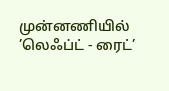முன்னணியில் ’லெஃப்ட் - ரைட்’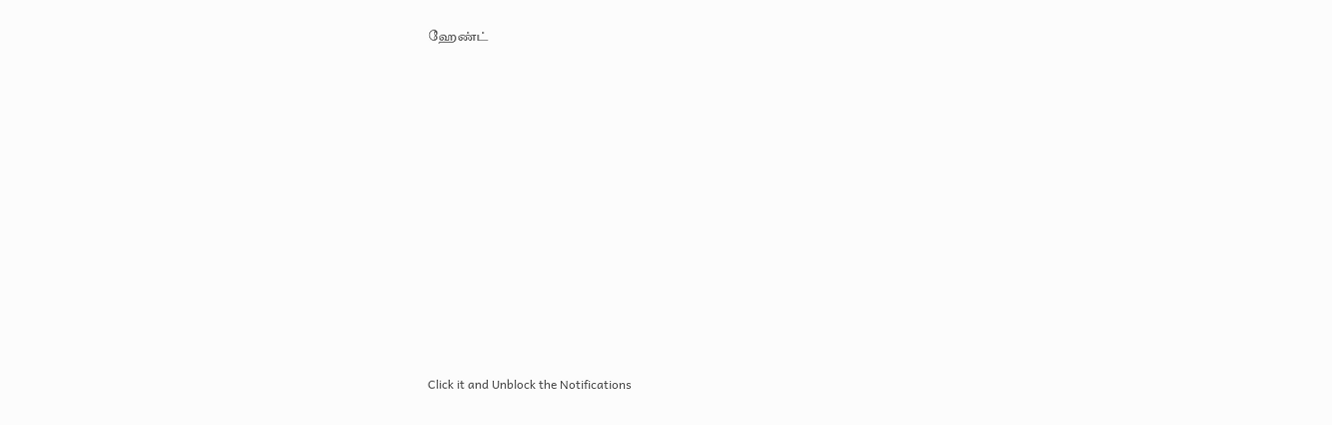ஹேண்ட்












Click it and Unblock the Notifications